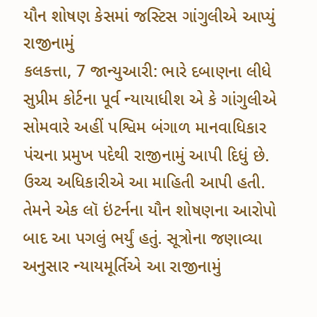યૌન શોષણ કેસમાં જસ્ટિસ ગાંગુલીએ આપ્યું રાજીનામું
કલકત્તા, 7 જાન્યુઆરી: ભારે દબાણના લીધે સુપ્રીમ કોર્ટના પૂર્વ ન્યાયાધીશ એ કે ગાંગુલીએ સોમવારે અહીં પશ્વિમ બંગાળ માનવાધિકાર પંચના પ્રમુખ પદેથી રાજીનામું આપી દિધું છે. ઉચ્ચ અધિકારીએ આ માહિતી આપી હતી.
તેમને એક લૉ ઇંટર્નના યૌન શોષણના આરોપો બાદ આ પગલું ભર્યું હતું. સૂત્રોના જણાવ્યા અનુસાર ન્યાયમૂર્તિએ આ રાજીનામું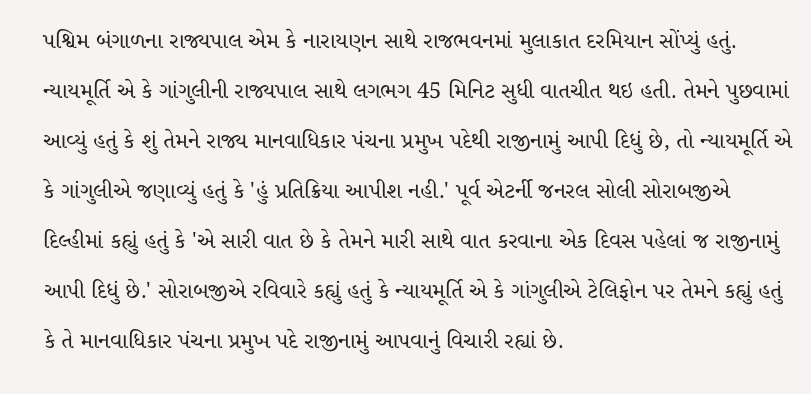પશ્વિમ બંગાળના રાજ્યપાલ એમ કે નારાયણન સાથે રાજભવનમાં મુલાકાત દરમિયાન સોંપ્યું હતું.
ન્યાયમૂર્તિ એ કે ગાંગુલીની રાજ્યપાલ સાથે લગભગ 45 મિનિટ સુધી વાતચીત થઇ હતી. તેમને પુછવામાં આવ્યું હતું કે શું તેમને રાજ્ય માનવાધિકાર પંચના પ્રમુખ પદેથી રાજીનામું આપી દિધું છે, તો ન્યાયમૂર્તિ એ કે ગાંગુલીએ જણાવ્યું હતું કે 'હું પ્રતિક્રિયા આપીશ નહી.' પૂર્વ એટર્ની જનરલ સોલી સોરાબજીએ દિલ્હીમાં કહ્યું હતું કે 'એ સારી વાત છે કે તેમને મારી સાથે વાત કરવાના એક દિવસ પહેલાં જ રાજીનામું આપી દિધું છે.' સોરાબજીએ રવિવારે કહ્યું હતું કે ન્યાયમૂર્તિ એ કે ગાંગુલીએ ટેલિફોન પર તેમને કહ્યું હતું કે તે માનવાધિકાર પંચના પ્રમુખ પદે રાજીનામું આપવાનું વિચારી રહ્યાં છે.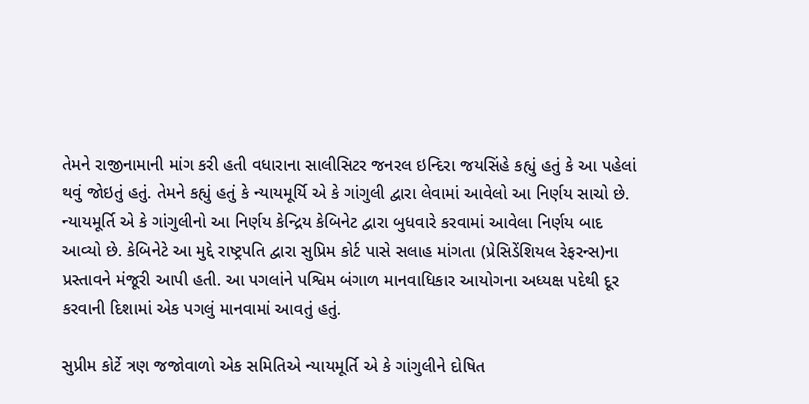તેમને રાજીનામાની માંગ કરી હતી વધારાના સાલીસિટર જનરલ ઇન્દિરા જયસિંહે કહ્યું હતું કે આ પહેલાં થવું જોઇતું હતું. તેમને કહ્યું હતું કે ન્યાયમૂર્યિ એ કે ગાંગુલી દ્વારા લેવામાં આવેલો આ નિર્ણય સાચો છે. ન્યાયમૂર્તિ એ કે ગાંગુલીનો આ નિર્ણય કેન્દ્રિય કેબિનેટ દ્વારા બુધવારે કરવામાં આવેલા નિર્ણય બાદ આવ્યો છે. કેબિનેટે આ મુદ્દે રાષ્ટ્રપતિ દ્વારા સુપ્રિમ કોર્ટ પાસે સલાહ માંગતા (પ્રેસિડેંશિયલ રેફરન્સ)ના પ્રસ્તાવને મંજૂરી આપી હતી. આ પગલાંને પશ્વિમ બંગાળ માનવાધિકાર આયોગના અધ્યક્ષ પદેથી દૂર કરવાની દિશામાં એક પગલું માનવામાં આવતું હતું.

સુપ્રીમ કોર્ટે ત્રણ જજોવાળો એક સમિતિએ ન્યાયમૂર્તિ એ કે ગાંગુલીને દોષિત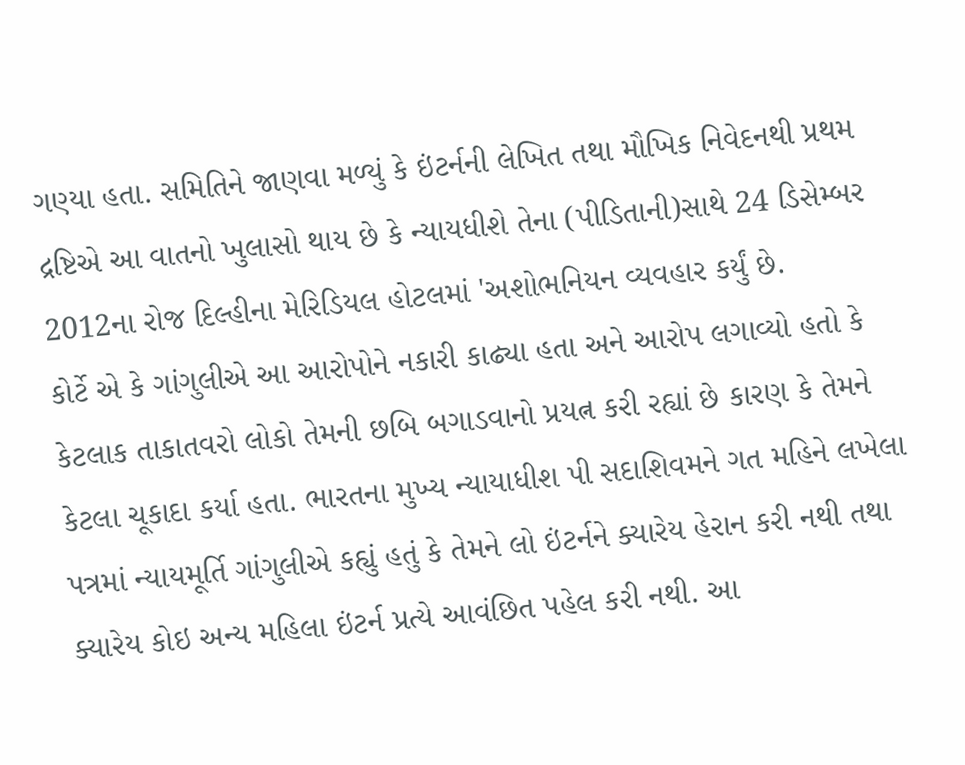ગણ્યા હતા. સમિતિને જાણવા મળ્યું કે ઇંટર્નની લેખિત તથા મૌખિક નિવેદનથી પ્રથમ દ્રષ્ટિએ આ વાતનો ખુલાસો થાય છે કે ન્યાયધીશે તેના (પીડિતાની)સાથે 24 ડિસેમ્બર 2012ના રોજ દિલ્હીના મેરિડિયલ હોટલમાં 'અશોભનિયન વ્યવહાર કર્યું છે.
કોર્ટે એ કે ગાંગુલીએ આ આરોપોને નકારી કાઢ્યા હતા અને આરોપ લગાવ્યો હતો કે કેટલાક તાકાતવરો લોકો તેમની છબિ બગાડવાનો પ્રયત્ન કરી રહ્યાં છે કારણ કે તેમને કેટલા ચૂકાદા કર્યા હતા. ભારતના મુખ્ય ન્યાયાધીશ પી સદાશિવમને ગત મહિને લખેલા પત્રમાં ન્યાયમૂર્તિ ગાંગુલીએ કહ્યું હતું કે તેમને લો ઇંટર્નને ક્યારેય હેરાન કરી નથી તથા ક્યારેય કોઇ અન્ય મહિલા ઇંટર્ન પ્રત્યે આવંછિત પહેલ કરી નથી. આ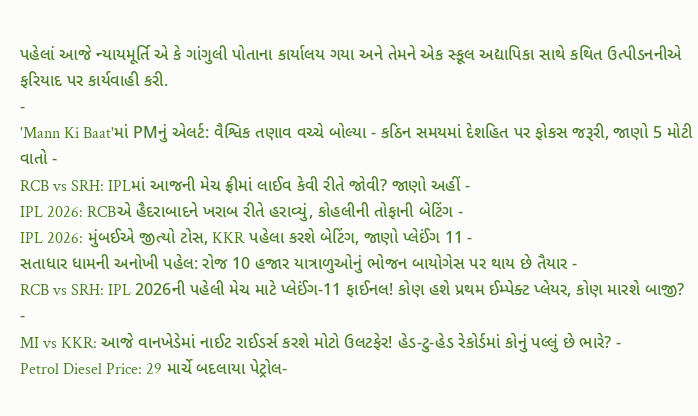પહેલાં આજે ન્યાયમૂર્તિ એ કે ગાંગુલી પોતાના કાર્યાલય ગયા અને તેમને એક સ્કૂલ અદ્યાપિકા સાથે કથિત ઉત્પીડનનીએ ફરિયાદ પર કાર્યવાહી કરી.
-
'Mann Ki Baat'માં PMનું એલર્ટ: વૈશ્વિક તણાવ વચ્ચે બોલ્યા - કઠિન સમયમાં દેશહિત પર ફોકસ જરૂરી, જાણો 5 મોટી વાતો -
RCB vs SRH: IPLમાં આજની મેચ ફ્રીમાં લાઈવ કેવી રીતે જોવી? જાણો અહીં -
IPL 2026: RCBએ હૈદરાબાદને ખરાબ રીતે હરાવ્યું, કોહલીની તોફાની બેટિંગ -
IPL 2026: મુંબઈએ જીત્યો ટોસ, KKR પહેલા કરશે બેટિંગ, જાણો પ્લેઈંગ 11 -
સતાધાર ધામની અનોખી પહેલ: રોજ 10 હજાર યાત્રાળુઓનું ભોજન બાયોગેસ પર થાય છે તૈયાર -
RCB vs SRH: IPL 2026ની પહેલી મેચ માટે પ્લેઈંગ-11 ફાઈનલ! કોણ હશે પ્રથમ ઈમ્પેક્ટ પ્લેયર, કોણ મારશે બાજી? -
MI vs KKR: આજે વાનખેડેમાં નાઈટ રાઈડર્સ કરશે મોટો ઉલટફેર! હેડ-ટુ-હેડ રેકોર્ડમાં કોનું પલ્લું છે ભારે? -
Petrol Diesel Price: 29 માર્ચે બદલાયા પેટ્રોલ-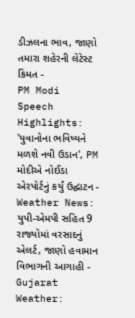ડીઝલના ભાવ, જાણો તમારા શહેરની લેટેસ્ટ કિંમત -
PM Modi Speech Highlights: 'યુવાનોના ભવિષ્યને મળશે નવી ઉડાન', PM મોદીએ નોઈડા એરપોર્ટનું કર્યું ઉદ્ઘાટન -
Weather News: યુપી-એમપી સહિત 9 રાજ્યોમાં વરસાદનું એલર્ટ, જાણો હવામાન વિભાગની આગાહી -
Gujarat Weather: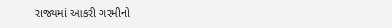રાજ્યમાં આકરી ગરમીનો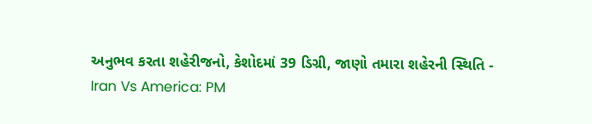અનુભવ કરતા શહેરીજનો, કેશોદમાં 39 ડિગ્રી, જાણો તમારા શહેરની સ્થિતિ -
Iran Vs America: PM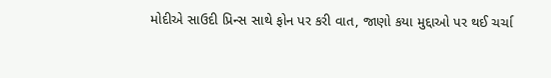મોદીએ સાઉદી પ્રિન્સ સાથે ફોન પર કરી વાત, જાણો કયા મુદ્દાઓ પર થઈ ચર્ચા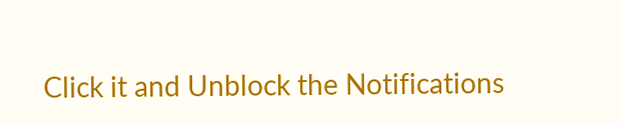Click it and Unblock the Notifications